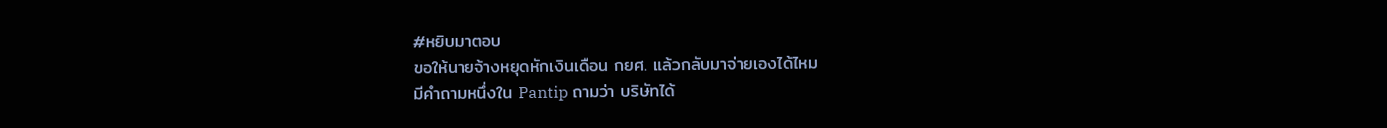#หยิบมาตอบ
ขอให้นายจ้างหยุดหักเงินเดือน กยศ. แล้วกลับมาจ่ายเองได้ไหม
มีคำถามหนึ่งใน Pantip ถามว่า บริษัทได้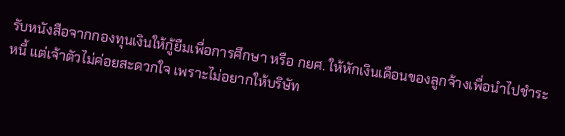รับหนังสือจากกองทุนเงินให้กู้ยืมเพื่อการศึกษา หรือ กยศ. ให้หักเงินเดือนของลูกจ้างเพื่อนำไปชำระหนี้ แต่เจ้าตัวไม่ค่อยสะดวกใจ เพราะไม่อยากให้บริษัท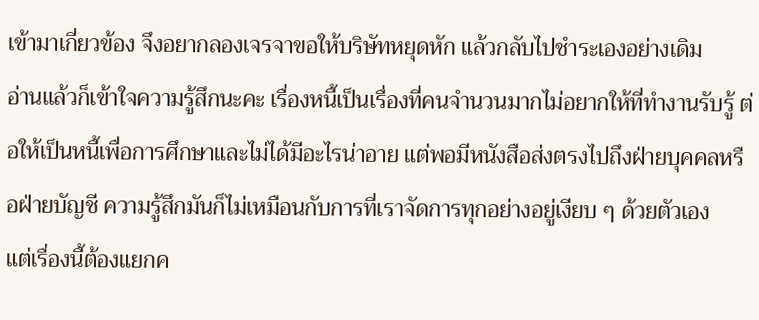เข้ามาเกี่ยวข้อง จึงอยากลองเจรจาขอให้บริษัทหยุดหัก แล้วกลับไปชำระเองอย่างเดิม
อ่านแล้วก็เข้าใจความรู้สึกนะคะ เรื่องหนี้เป็นเรื่องที่คนจำนวนมากไม่อยากให้ที่ทำงานรับรู้ ต่อให้เป็นหนี้เพื่อการศึกษาและไม่ได้มีอะไรน่าอาย แต่พอมีหนังสือส่งตรงไปถึงฝ่ายบุคคลหรือฝ่ายบัญชี ความรู้สึกมันก็ไม่เหมือนกับการที่เราจัดการทุกอย่างอยู่เงียบ ๆ ด้วยตัวเอง
แต่เรื่องนี้ต้องแยกค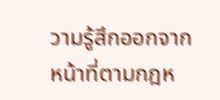วามรู้สึกออกจากหน้าที่ตามกฎห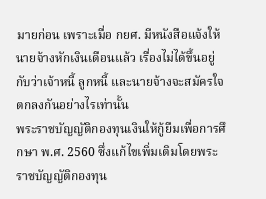มายก่อน เพราะเมื่อ กยศ. มีหนังสือแจ้งให้นายจ้างหักเงินเดือนแล้ว เรื่องไม่ได้ขึ้นอยู่กับว่าเจ้าหนี้ ลูกหนี้ และนายจ้างจะสมัครใจตกลงกันอย่างไรเท่านั้น
พระราชบัญญัติกองทุนเงินให้กู้ยืมเพื่อการศึกษา พ.ศ. 2560 ซึ่งแก้ไขเพิ่มเติมโดยพระราชบัญญัติกองทุน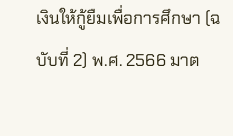เงินให้กู้ยืมเพื่อการศึกษา (ฉบับที่ 2) พ.ศ. 2566 มาต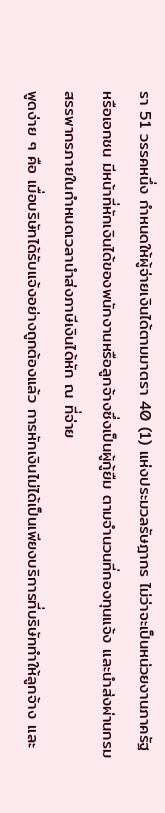รา 51 วรรคหนึ่ง กำหนดให้ผู้จ่ายเงินได้ตามมาตรา 40 (1) แห่งประมวลรัษฎากร ไม่ว่าจะเป็นหน่วยงานภาครัฐหรือเอกชน มีหน้าที่หักเงินได้ของพนักงานหรือลูกจ้างซึ่งเป็นผู้กู้ยืม ตามจำนวนที่กองทุนแจ้ง และนำส่งผ่านกรมสรรพากรภายในกำหนดเวลานำส่งภาษีเงินได้หัก ณ ที่จ่าย
พูดง่าย ๆ คือ เมื่อบริษัทได้รับแจ้งอย่างถูกต้องแล้ว การหักเงินไม่ได้เป็นเพียงบริการที่บริษัททำให้ลูกจ้าง และ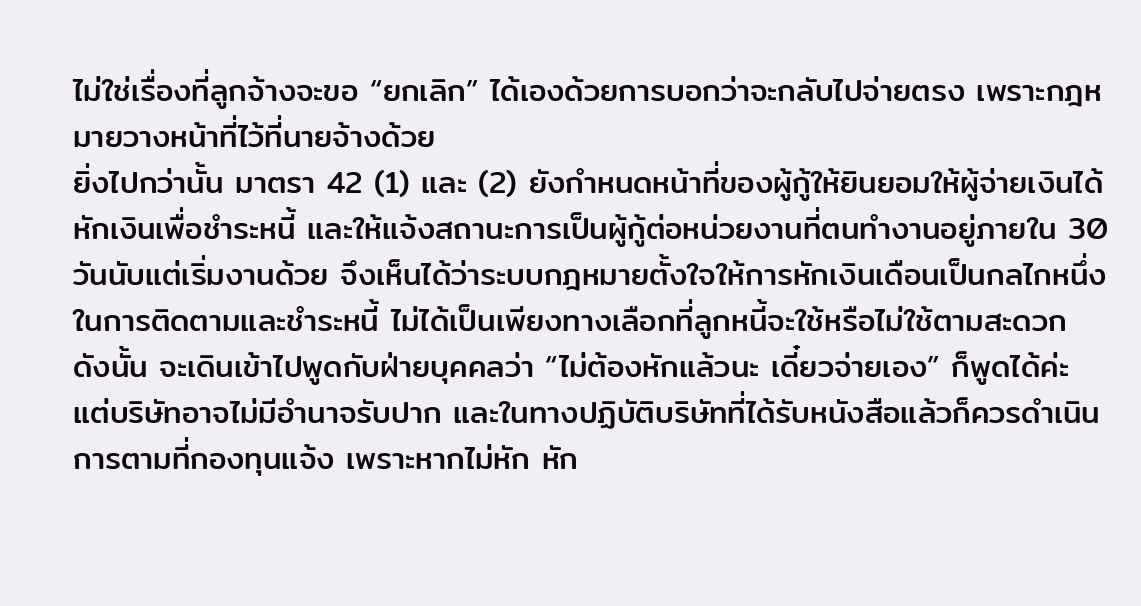ไม่ใช่เรื่องที่ลูกจ้างจะขอ “ยกเลิก” ได้เองด้วยการบอกว่าจะกลับไปจ่ายตรง เพราะกฎหมายวางหน้าที่ไว้ที่นายจ้างด้วย
ยิ่งไปกว่านั้น มาตรา 42 (1) และ (2) ยังกำหนดหน้าที่ของผู้กู้ให้ยินยอมให้ผู้จ่ายเงินได้หักเงินเพื่อชำระหนี้ และให้แจ้งสถานะการเป็นผู้กู้ต่อหน่วยงานที่ตนทำงานอยู่ภายใน 30 วันนับแต่เริ่มงานด้วย จึงเห็นได้ว่าระบบกฎหมายตั้งใจให้การหักเงินเดือนเป็นกลไกหนึ่งในการติดตามและชำระหนี้ ไม่ได้เป็นเพียงทางเลือกที่ลูกหนี้จะใช้หรือไม่ใช้ตามสะดวก
ดังนั้น จะเดินเข้าไปพูดกับฝ่ายบุคคลว่า “ไม่ต้องหักแล้วนะ เดี๋ยวจ่ายเอง” ก็พูดได้ค่ะ แต่บริษัทอาจไม่มีอำนาจรับปาก และในทางปฏิบัติบริษัทที่ได้รับหนังสือแล้วก็ควรดำเนินการตามที่กองทุนแจ้ง เพราะหากไม่หัก หัก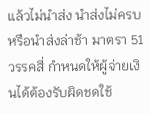แล้วไม่นำส่ง นำส่งไม่ครบ หรือนำส่งล่าช้า มาตรา 51 วรรคสี่ กำหนดให้ผู้จ่ายเงินได้ต้องรับผิดชดใช้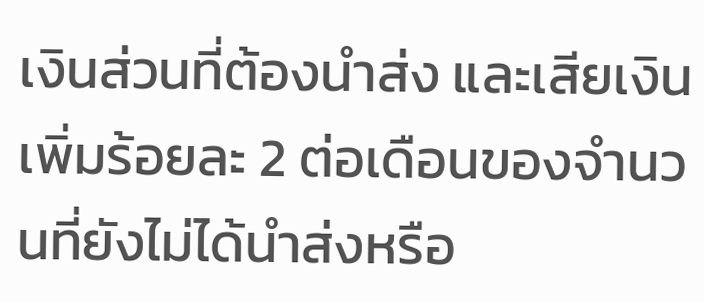เงินส่วนที่ต้องนำส่ง และเสียเงินเพิ่มร้อยละ 2 ต่อเดือนของจำนวนที่ยังไม่ได้นำส่งหรือ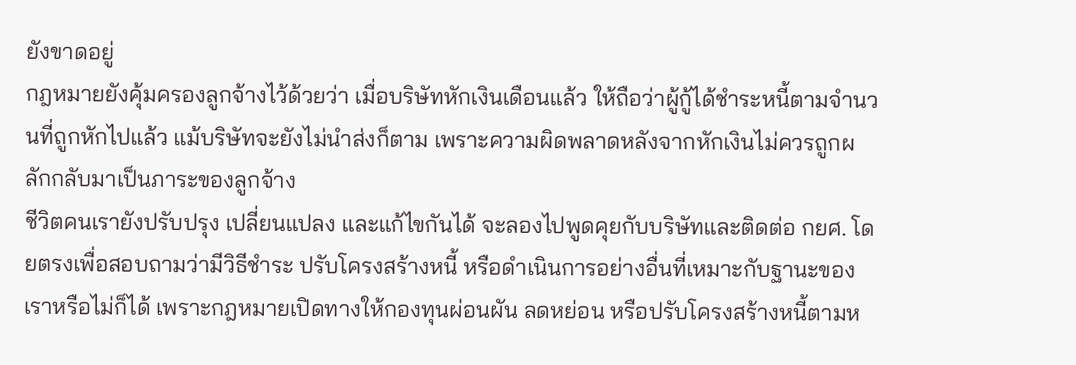ยังขาดอยู่
กฎหมายยังคุ้มครองลูกจ้างไว้ด้วยว่า เมื่อบริษัทหักเงินเดือนแล้ว ให้ถือว่าผู้กู้ได้ชำระหนี้ตามจำนวนที่ถูกหักไปแล้ว แม้บริษัทจะยังไม่นำส่งก็ตาม เพราะความผิดพลาดหลังจากหักเงินไม่ควรถูกผลักกลับมาเป็นภาระของลูกจ้าง
ชีวิตคนเรายังปรับปรุง เปลี่ยนแปลง และแก้ไขกันได้ จะลองไปพูดคุยกับบริษัทและติดต่อ กยศ. โดยตรงเพื่อสอบถามว่ามีวิธีชำระ ปรับโครงสร้างหนี้ หรือดำเนินการอย่างอื่นที่เหมาะกับฐานะของเราหรือไม่ก็ได้ เพราะกฎหมายเปิดทางให้กองทุนผ่อนผัน ลดหย่อน หรือปรับโครงสร้างหนี้ตามห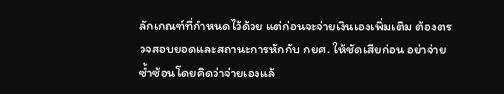ลักเกณฑ์ที่กำหนดไว้ด้วย แต่ก่อนจะจ่ายเงินเองเพิ่มเติม ต้องตรวจสอบยอดและสถานะการหักกับ กยศ. ให้ชัดเสียก่อน อย่าจ่ายซ้ำซ้อนโดยคิดว่าจ่ายเองแล้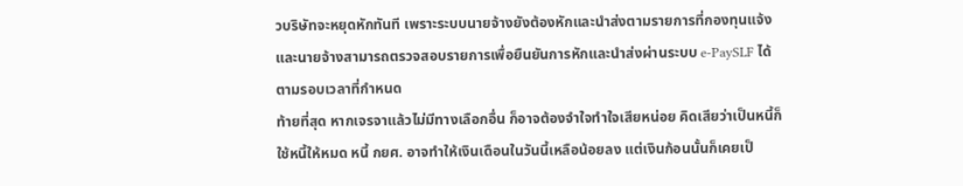วบริษัทจะหยุดหักทันที เพราะระบบนายจ้างยังต้องหักและนำส่งตามรายการที่กองทุนแจ้ง และนายจ้างสามารถตรวจสอบรายการเพื่อยืนยันการหักและนำส่งผ่านระบบ e-PaySLF ได้ตามรอบเวลาที่กำหนด
ท้ายที่สุด หากเจรจาแล้วไม่มีทางเลือกอื่น ก็อาจต้องจำใจทำใจเสียหน่อย คิดเสียว่าเป็นหนี้ก็ใช้หนี้ให้หมด หนี้ กยศ. อาจทำให้เงินเดือนในวันนี้เหลือน้อยลง แต่เงินก้อนนั้นก็เคยเป็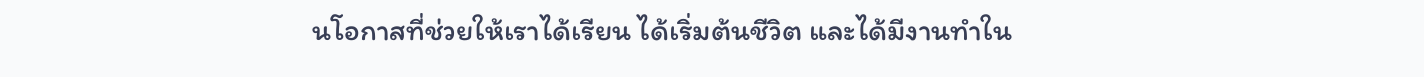นโอกาสที่ช่วยให้เราได้เรียน ได้เริ่มต้นชีวิต และได้มีงานทำใน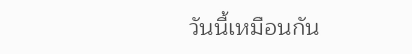วันนี้เหมือนกัน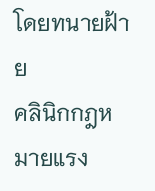โดยทนายฝ้าย
คลินิกกฎหมายแรง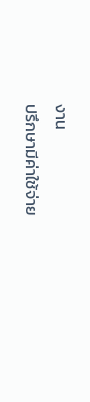งาน
ปรึกษามีค่าใช้จ่าย